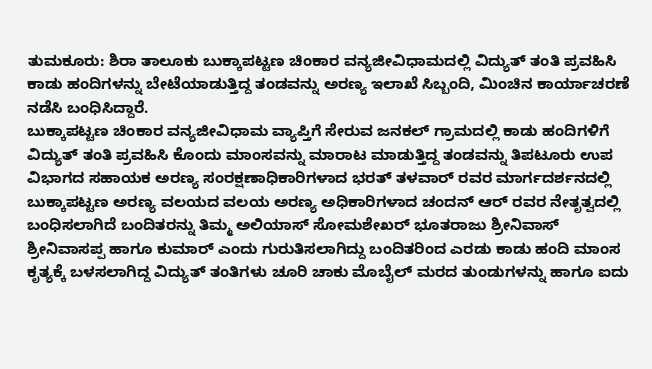ತುಮಕೂರು: ಶಿರಾ ತಾಲೂಕು ಬುಕ್ಕಾಪಟ್ಟಣ ಚಿಂಕಾರ ವನ್ಯಜೀವಿಧಾಮದಲ್ಲಿ ವಿದ್ಯುತ್ ತಂತಿ ಪ್ರವಹಿಸಿ ಕಾಡು ಹಂದಿಗಳನ್ನು ಬೇಟೆಯಾಡುತ್ತಿದ್ದ ತಂಡವನ್ನು ಅರಣ್ಯ ಇಲಾಖೆ ಸಿಬ್ಬಂದಿ, ಮಿಂಚಿನ ಕಾರ್ಯಾಚರಣೆ ನಡೆಸಿ ಬಂಧಿಸಿದ್ದಾರೆ.
ಬುಕ್ಕಾಪಟ್ಟಣ ಚಿಂಕಾರ ವನ್ಯಜೀವಿಧಾಮ ವ್ಯಾಪ್ತಿಗೆ ಸೇರುವ ಜನಕಲ್ ಗ್ರಾಮದಲ್ಲಿ ಕಾಡು ಹಂದಿಗಳಿಗೆ ವಿದ್ಯುತ್ ತಂತಿ ಪ್ರವಹಿಸಿ ಕೊಂದು ಮಾಂಸವನ್ನು ಮಾರಾಟ ಮಾಡುತ್ತಿದ್ದ ತಂಡವನ್ನು ತಿಪಟೂರು ಉಪ ವಿಭಾಗದ ಸಹಾಯಕ ಅರಣ್ಯ ಸಂರಕ್ಷಣಾಧಿಕಾರಿಗಳಾದ ಭರತ್ ತಳವಾರ್ ರವರ ಮಾರ್ಗದರ್ಶನದಲ್ಲಿ ಬುಕ್ಕಾಪಟ್ಟಣ ಅರಣ್ಯ ವಲಯದ ವಲಯ ಅರಣ್ಯ ಅಧಿಕಾರಿಗಳಾದ ಚಂದನ್ ಆರ್ ರವರ ನೇತೃತ್ವದಲ್ಲಿ ಬಂಧಿಸಲಾಗಿದೆ ಬಂದಿತರನ್ನು ತಿಮ್ಮ ಅಲಿಯಾಸ್ ಸೋಮಶೇಖರ್ ಭೂತರಾಜು ಶ್ರೀನಿವಾಸ್ ಶ್ರೀನಿವಾಸಪ್ಪ ಹಾಗೂ ಕುಮಾರ್ ಎಂದು ಗುರುತಿಸಲಾಗಿದ್ದು ಬಂದಿತರಿಂದ ಎರಡು ಕಾಡು ಹಂದಿ ಮಾಂಸ ಕೃತ್ಯಕ್ಕೆ ಬಳಸಲಾಗಿದ್ದ ವಿದ್ಯುತ್ ತಂತಿಗಳು ಚೂರಿ ಚಾಕು ಮೊಬೈಲ್ ಮರದ ತುಂಡುಗಳನ್ನು ಹಾಗೂ ಐದು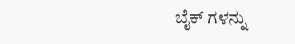ಬೈಕ್ ಗಳನ್ನು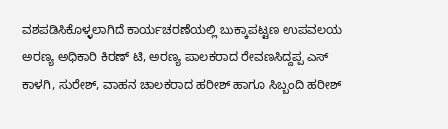ವಶಪಡಿಸಿಕೊಳ್ಳಲಾಗಿದೆ ಕಾರ್ಯಚರಣೆಯಲ್ಲಿ ಬುಕ್ಕಾಪಟ್ಟಣ ಉಪವಲಯ ಅರಣ್ಯ ಅಧಿಕಾರಿ ಕಿರಣ್ ಟಿ, ಅರಣ್ಯ ಪಾಲಕರಾದ ರೇವಣಸಿದ್ದಪ್ಪ ಎಸ್ ಕಾಳಗಿ, ಸುರೇಶ್, ವಾಹನ ಚಾಲಕರಾದ ಹರೀಶ್ ಹಾಗೂ ಸಿಬ್ಬಂದಿ ಹರೀಶ್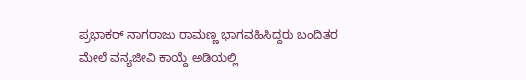ಪ್ರಭಾಕರ್ ನಾಗರಾಜು ರಾಮಣ್ಣ ಭಾಗವಹಿಸಿದ್ದರು ಬಂದಿತರ ಮೇಲೆ ವನ್ಯಜೀವಿ ಕಾಯ್ದೆ ಅಡಿಯಲ್ಲಿ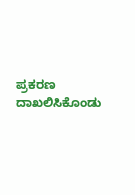ಪ್ರಕರಣ ದಾಖಲಿಸಿಕೊಂಡು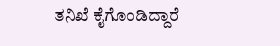ತನಿಖೆ ಕೈಗೊಂಡಿದ್ದಾರೆ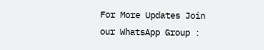For More Updates Join our WhatsApp Group :